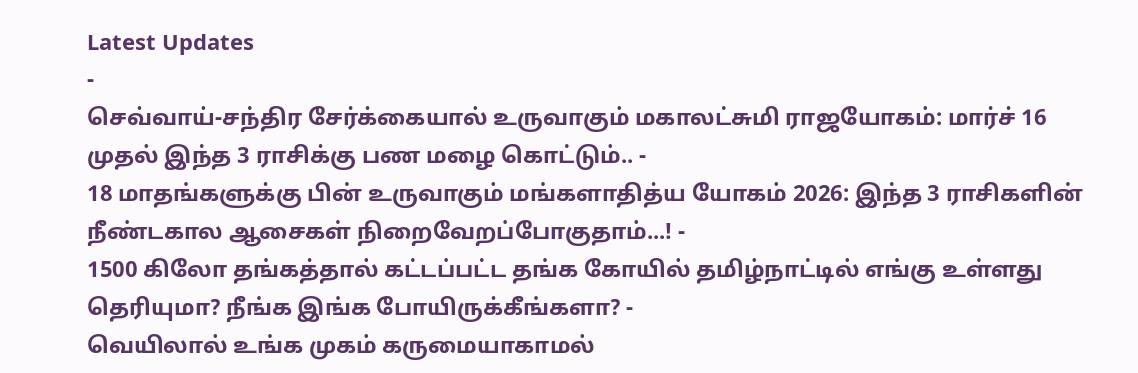Latest Updates
-
செவ்வாய்-சந்திர சேர்க்கையால் உருவாகும் மகாலட்சுமி ராஜயோகம்: மார்ச் 16 முதல் இந்த 3 ராசிக்கு பண மழை கொட்டும்.. -
18 மாதங்களுக்கு பின் உருவாகும் மங்களாதித்ய யோகம் 2026: இந்த 3 ராசிகளின் நீண்டகால ஆசைகள் நிறைவேறப்போகுதாம்...! -
1500 கிலோ தங்கத்தால் கட்டப்பட்ட தங்க கோயில் தமிழ்நாட்டில் எங்கு உள்ளது தெரியுமா? நீங்க இங்க போயிருக்கீங்களா? -
வெயிலால் உங்க முகம் கருமையாகாமல்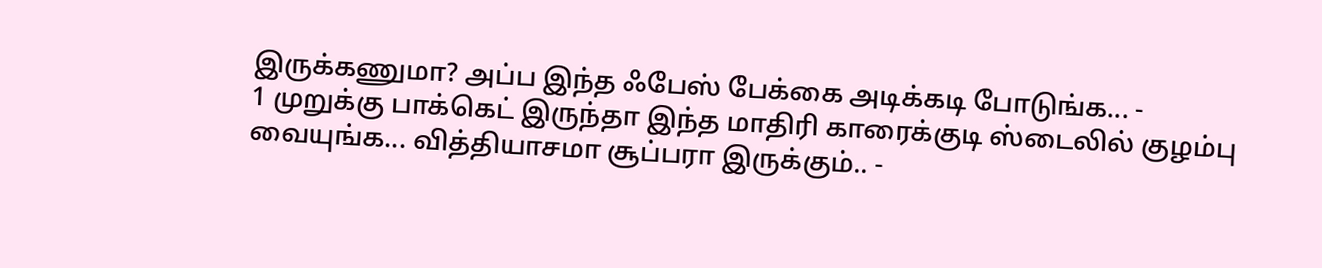இருக்கணுமா? அப்ப இந்த ஃபேஸ் பேக்கை அடிக்கடி போடுங்க... -
1 முறுக்கு பாக்கெட் இருந்தா இந்த மாதிரி காரைக்குடி ஸ்டைலில் குழம்பு வையுங்க... வித்தியாசமா சூப்பரா இருக்கும்.. -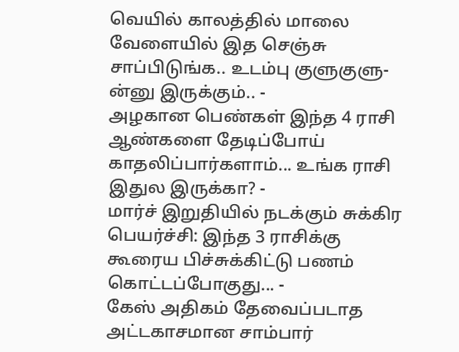வெயில் காலத்தில் மாலை வேளையில் இத செஞ்சு சாப்பிடுங்க.. உடம்பு குளுகுளு-ன்னு இருக்கும்.. -
அழகான பெண்கள் இந்த 4 ராசி ஆண்களை தேடிப்போய் காதலிப்பார்களாம்... உங்க ராசி இதுல இருக்கா? -
மார்ச் இறுதியில் நடக்கும் சுக்கிர பெயர்ச்சி: இந்த 3 ராசிக்கு கூரைய பிச்சுக்கிட்டு பணம் கொட்டப்போகுது... -
கேஸ் அதிகம் தேவைப்படாத அட்டகாசமான சாம்பார்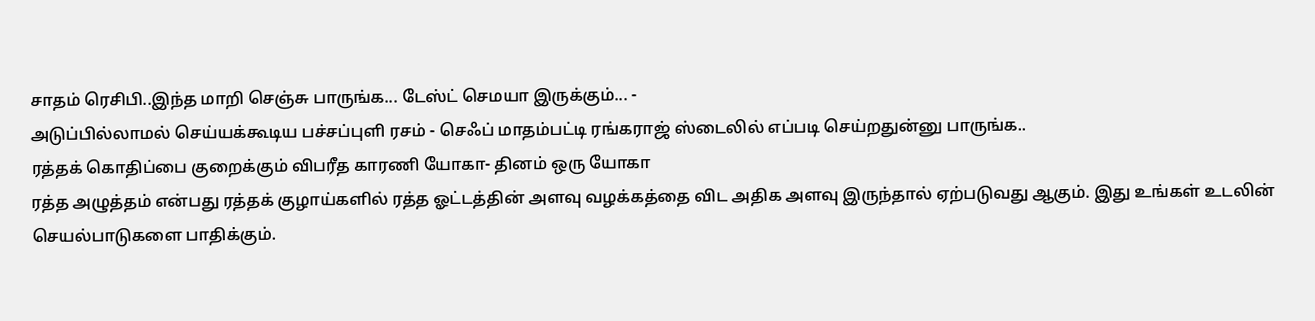சாதம் ரெசிபி..இந்த மாறி செஞ்சு பாருங்க... டேஸ்ட் செமயா இருக்கும்... -
அடுப்பில்லாமல் செய்யக்கூடிய பச்சப்புளி ரசம் - செஃப் மாதம்பட்டி ரங்கராஜ் ஸ்டைலில் எப்படி செய்றதுன்னு பாருங்க..
ரத்தக் கொதிப்பை குறைக்கும் விபரீத காரணி யோகா- தினம் ஒரு யோகா
ரத்த அழுத்தம் என்பது ரத்தக் குழாய்களில் ரத்த ஓட்டத்தின் அளவு வழக்கத்தை விட அதிக அளவு இருந்தால் ஏற்படுவது ஆகும். இது உங்கள் உடலின் செயல்பாடுகளை பாதிக்கும்.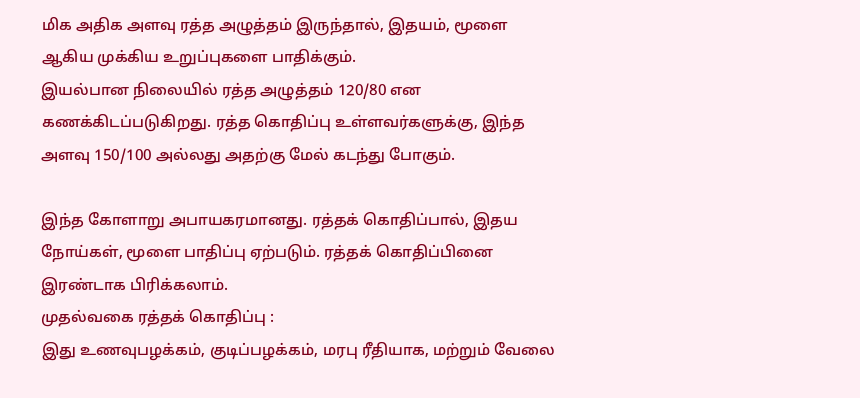மிக அதிக அளவு ரத்த அழுத்தம் இருந்தால், இதயம், மூளை ஆகிய முக்கிய உறுப்புகளை பாதிக்கும்.
இயல்பான நிலையில் ரத்த அழுத்தம் 120/80 என கணக்கிடப்படுகிறது. ரத்த கொதிப்பு உள்ளவர்களுக்கு, இந்த அளவு 150/100 அல்லது அதற்கு மேல் கடந்து போகும்.

இந்த கோளாறு அபாயகரமானது. ரத்தக் கொதிப்பால், இதய நோய்கள், மூளை பாதிப்பு ஏற்படும். ரத்தக் கொதிப்பினை இரண்டாக பிரிக்கலாம்.
முதல்வகை ரத்தக் கொதிப்பு :
இது உணவுபழக்கம், குடிப்பழக்கம், மரபு ரீதியாக, மற்றும் வேலை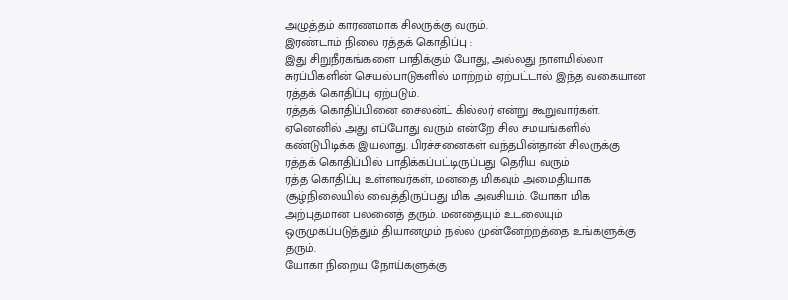அழுத்தம் காரணமாக சிலருக்கு வரும்.
இரண்டாம் நிலை ரத்தக் கொதிப்பு :
இது சிறுநீரகங்களை பாதிக்கும் போது, அல்லது நாளமில்லா சுரப்பிகளின் செயல்பாடுகளில் மாற்றம் ஏற்பட்டால் இந்த வகையான ரத்தக் கொதிப்பு ஏற்படும்.
ரத்தக் கொதிப்பினை சைலன்ட் கில்லர் என்று கூறுவார்கள். ஏனெனில் அது எப்போது வரும் என்றே சில சமயங்களில் கண்டுபிடிக்க இயலாது. பிரச்சனைகள் வந்தபின்தான் சிலருக்கு ரத்தக் கொதிப்பில் பாதிக்கப்பட்டிருப்பது தெரிய வரும்
ரத்த கொதிப்பு உள்ளவர்கள், மனதை மிகவும் அமைதியாக சூழ்நிலையில் வைத்திருப்பது மிக அவசியம். யோகா மிக அற்புதமான பலனைத் தரும். மனதையும் உடலையும் ஒருமுகப்படுத்தும் தியானமும் நல்ல முன்னேற்றத்தை உங்களுக்கு தரும்.
யோகா நிறைய நோய்களுக்கு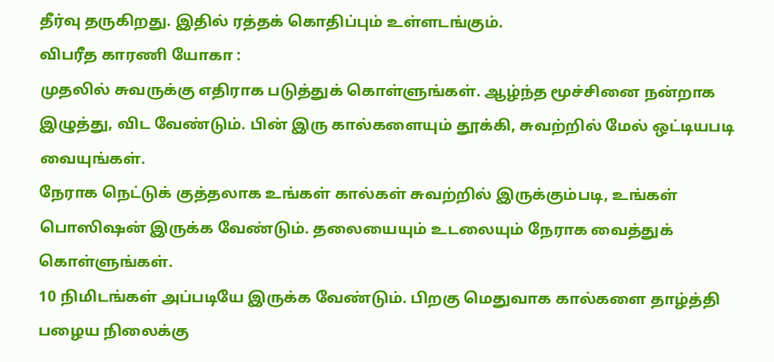தீர்வு தருகிறது. இதில் ரத்தக் கொதிப்பும் உள்ளடங்கும்.
விபரீத காரணி யோகா :
முதலில் சுவருக்கு எதிராக படுத்துக் கொள்ளுங்கள். ஆழ்ந்த மூச்சினை நன்றாக இழுத்து, விட வேண்டும். பின் இரு கால்களையும் தூக்கி, சுவற்றில் மேல் ஒட்டியபடி வையுங்கள்.
நேராக நெட்டுக் குத்தலாக உங்கள் கால்கள் சுவற்றில் இருக்கும்படி, உங்கள் பொஸிஷன் இருக்க வேண்டும். தலையையும் உடலையும் நேராக வைத்துக் கொள்ளுங்கள்.
10 நிமிடங்கள் அப்படியே இருக்க வேண்டும். பிறகு மெதுவாக கால்களை தாழ்த்தி பழைய நிலைக்கு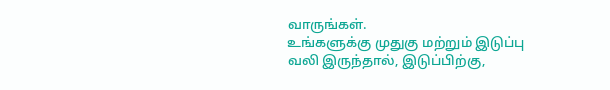வாருங்கள்.
உங்களுக்கு முதுகு மற்றும் இடுப்பு வலி இருந்தால், இடுப்பிற்கு,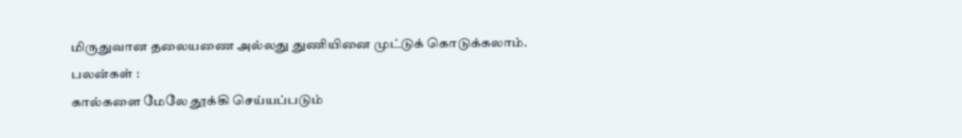மிருதுவான தலையணை அல்லது துணியினை முட்டுக் கொடுக்கலாம்.
பலன்கள் :
கால்களை மேலே தூக்கி செய்யப்படும்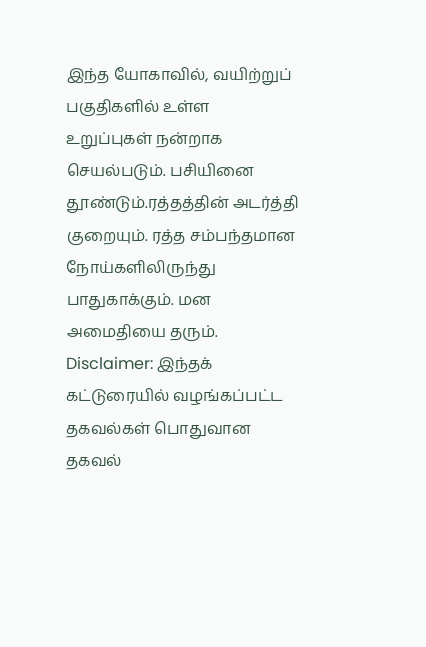இந்த யோகாவில், வயிற்றுப் பகுதிகளில் உள்ள உறுப்புகள் நன்றாக செயல்படும். பசியினை தூண்டும்.ரத்தத்தின் அடர்த்தி குறையும். ரத்த சம்பந்தமான நோய்களிலிருந்து பாதுகாக்கும். மன அமைதியை தரும்.
Disclaimer: இந்தக் கட்டுரையில் வழங்கப்பட்ட தகவல்கள் பொதுவான தகவல்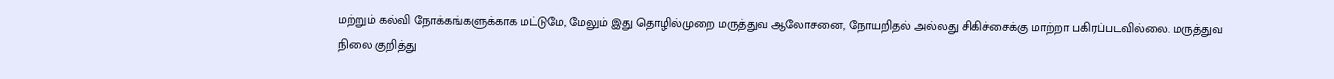மற்றும் கல்வி நோக்கங்களுக்காக மட்டுமே, மேலும் இது தொழில்முறை மருத்துவ ஆலோசனை, நோயறிதல் அல்லது சிகிச்சைக்கு மாற்றா பகிரப்படவில்லை. மருத்துவ நிலை குறித்து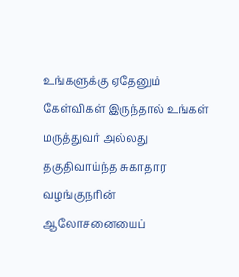உங்களுக்கு ஏதேனும் கேள்விகள் இருந்தால் உங்கள் மருத்துவர் அல்லது தகுதிவாய்ந்த சுகாதார வழங்குநரின் ஆலோசனையைப்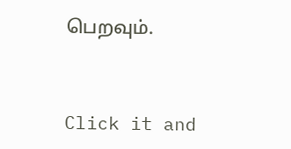பெறவும்.



Click it and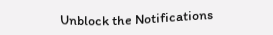Unblock the Notifications